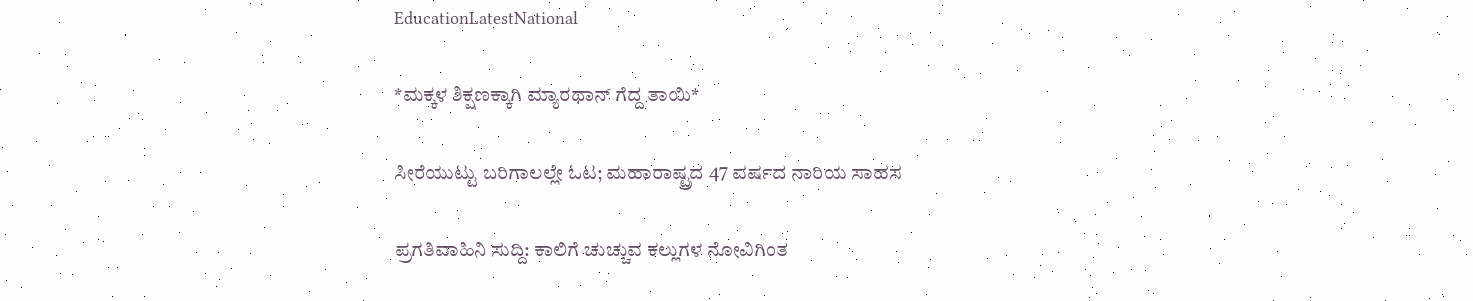EducationLatestNational

*ಮಕ್ಕಳ ಶಿಕ್ಷಣಕ್ಕಾಗಿ ಮ್ಯಾರಥಾನ್ ಗೆದ್ದ ತಾಯಿ*

ಸೀರೆಯುಟ್ಟು ಬರಿಗಾಲಲ್ಲೇ ಓಟ; ಮಹಾರಾಷ್ಟ್ರದ 47 ವರ್ಷದ ನಾರಿಯ ಸಾಹಸ

ಪ್ರಗತಿವಾಹಿನಿ ಸುದ್ದಿ: ಕಾಲಿಗೆ ಚುಚ್ಚುವ ಕಲ್ಲುಗಳ ನೋವಿಗಿಂತ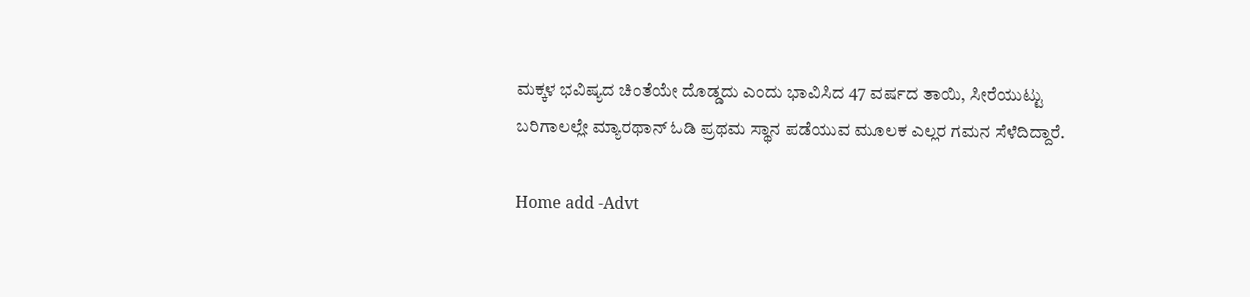ಮಕ್ಕಳ ಭವಿಷ್ಯದ ಚಿಂತೆಯೇ ದೊಡ್ಡದು ಎಂದು ಭಾವಿಸಿದ 47 ವರ್ಷದ ತಾಯಿ, ಸೀರೆಯುಟ್ಟು ಬರಿಗಾಲಲ್ಲೇ ಮ್ಯಾರಥಾನ್ ಓಡಿ ಪ್ರಥಮ ಸ್ಥಾನ ಪಡೆಯುವ ಮೂಲಕ ಎಲ್ಲರ ಗಮನ ಸೆಳೆದಿದ್ದಾರೆ.

Home add -Advt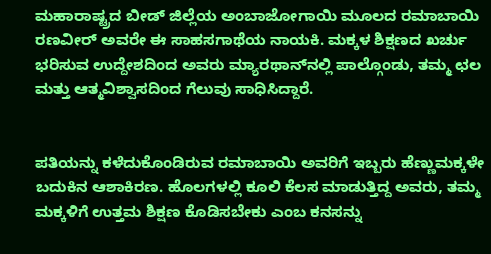ಮಹಾರಾಷ್ಟ್ರದ ಬೀಡ್ ಜಿಲ್ಲೆಯ ಅಂಬಾಜೋಗಾಯಿ ಮೂಲದ ರಮಾಬಾಯಿ ರಣವೀರ್ ಅವರೇ ಈ ಸಾಹಸಗಾಥೆಯ ನಾಯಕಿ. ಮಕ್ಕಳ ಶಿಕ್ಷಣದ ಖರ್ಚು ಭರಿಸುವ ಉದ್ದೇಶದಿಂದ ಅವರು ಮ್ಯಾರಥಾನ್‌ನಲ್ಲಿ ಪಾಲ್ಗೊಂಡು, ತಮ್ಮ ಛಲ ಮತ್ತು ಆತ್ಮವಿಶ್ವಾಸದಿಂದ ಗೆಲುವು ಸಾಧಿಸಿದ್ದಾರೆ.


ಪತಿಯನ್ನು ಕಳೆದುಕೊಂಡಿರುವ ರಮಾಬಾಯಿ ಅವರಿಗೆ ಇಬ್ಬರು ಹೆಣ್ಣುಮಕ್ಕಳೇ ಬದುಕಿನ ಆಶಾಕಿರಣ. ಹೊಲಗಳಲ್ಲಿ ಕೂಲಿ ಕೆಲಸ ಮಾಡುತ್ತಿದ್ದ ಅವರು, ತಮ್ಮ ಮಕ್ಕಳಿಗೆ ಉತ್ತಮ ಶಿಕ್ಷಣ ಕೊಡಿಸಬೇಕು ಎಂಬ ಕನಸನ್ನು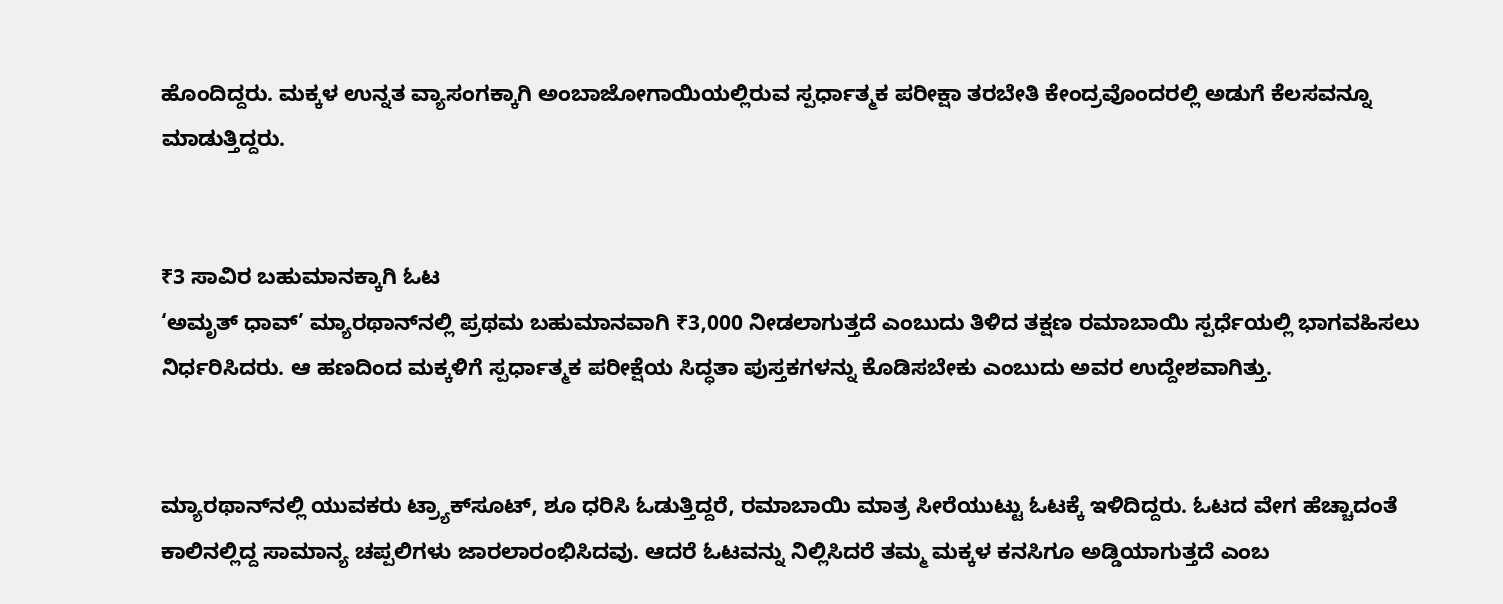ಹೊಂದಿದ್ದರು. ಮಕ್ಕಳ ಉನ್ನತ ವ್ಯಾಸಂಗಕ್ಕಾಗಿ ಅಂಬಾಜೋಗಾಯಿಯಲ್ಲಿರುವ ಸ್ಪರ್ಧಾತ್ಮಕ ಪರೀಕ್ಷಾ ತರಬೇತಿ ಕೇಂದ್ರವೊಂದರಲ್ಲಿ ಅಡುಗೆ ಕೆಲಸವನ್ನೂ ಮಾಡುತ್ತಿದ್ದರು.


₹3 ಸಾವಿರ ಬಹುಮಾನಕ್ಕಾಗಿ ಓಟ
‘ಅಮೃತ್ ಧಾವ್’ ಮ್ಯಾರಥಾನ್‌ನಲ್ಲಿ ಪ್ರಥಮ ಬಹುಮಾನವಾಗಿ ₹3,000 ನೀಡಲಾಗುತ್ತದೆ ಎಂಬುದು ತಿಳಿದ ತಕ್ಷಣ ರಮಾಬಾಯಿ ಸ್ಪರ್ಧೆಯಲ್ಲಿ ಭಾಗವಹಿಸಲು ನಿರ್ಧರಿಸಿದರು. ಆ ಹಣದಿಂದ ಮಕ್ಕಳಿಗೆ ಸ್ಪರ್ಧಾತ್ಮಕ ಪರೀಕ್ಷೆಯ ಸಿದ್ಧತಾ ಪುಸ್ತಕಗಳನ್ನು ಕೊಡಿಸಬೇಕು ಎಂಬುದು ಅವರ ಉದ್ದೇಶವಾಗಿತ್ತು.


ಮ್ಯಾರಥಾನ್‌ನಲ್ಲಿ ಯುವಕರು ಟ್ರ್ಯಾಕ್‌ಸೂಟ್‌, ಶೂ ಧರಿಸಿ ಓಡುತ್ತಿದ್ದರೆ, ರಮಾಬಾಯಿ ಮಾತ್ರ ಸೀರೆಯುಟ್ಟು ಓಟಕ್ಕೆ ಇಳಿದಿದ್ದರು. ಓಟದ ವೇಗ ಹೆಚ್ಚಾದಂತೆ ಕಾಲಿನಲ್ಲಿದ್ದ ಸಾಮಾನ್ಯ ಚಪ್ಪಲಿಗಳು ಜಾರಲಾರಂಭಿಸಿದವು. ಆದರೆ ಓಟವನ್ನು ನಿಲ್ಲಿಸಿದರೆ ತಮ್ಮ ಮಕ್ಕಳ ಕನಸಿಗೂ ಅಡ್ಡಿಯಾಗುತ್ತದೆ ಎಂಬ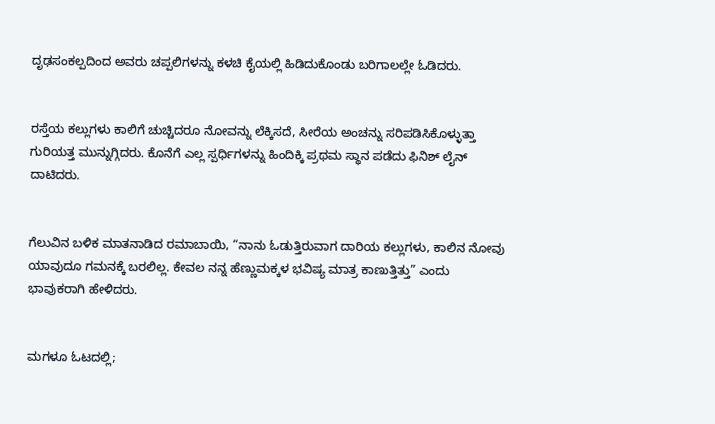ದೃಢಸಂಕಲ್ಪದಿಂದ ಅವರು ಚಪ್ಪಲಿಗಳನ್ನು ಕಳಚಿ ಕೈಯಲ್ಲಿ ಹಿಡಿದುಕೊಂಡು ಬರಿಗಾಲಲ್ಲೇ ಓಡಿದರು.


ರಸ್ತೆಯ ಕಲ್ಲುಗಳು ಕಾಲಿಗೆ ಚುಚ್ಚಿದರೂ ನೋವನ್ನು ಲೆಕ್ಕಿಸದೆ, ಸೀರೆಯ ಅಂಚನ್ನು ಸರಿಪಡಿಸಿಕೊಳ್ಳುತ್ತಾ ಗುರಿಯತ್ತ ಮುನ್ನುಗ್ಗಿದರು. ಕೊನೆಗೆ ಎಲ್ಲ ಸ್ಪರ್ಧಿಗಳನ್ನು ಹಿಂದಿಕ್ಕಿ ಪ್ರಥಮ ಸ್ಥಾನ ಪಡೆದು ಫಿನಿಶ್‌ ಲೈನ್‌ ದಾಟಿದರು.


ಗೆಲುವಿನ ಬಳಿಕ ಮಾತನಾಡಿದ ರಮಾಬಾಯಿ, “ನಾನು ಓಡುತ್ತಿರುವಾಗ ದಾರಿಯ ಕಲ್ಲುಗಳು, ಕಾಲಿನ ನೋವು ಯಾವುದೂ ಗಮನಕ್ಕೆ ಬರಲಿಲ್ಲ. ಕೇವಲ ನನ್ನ ಹೆಣ್ಣುಮಕ್ಕಳ ಭವಿಷ್ಯ ಮಾತ್ರ ಕಾಣುತ್ತಿತ್ತು” ಎಂದು ಭಾವುಕರಾಗಿ ಹೇಳಿದರು.


ಮಗಳೂ ಓಟದಲ್ಲಿ;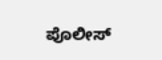ಪೊಲೀಸ್‌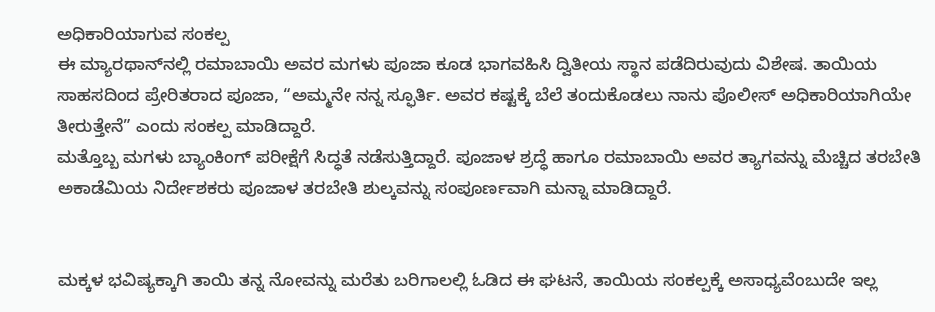ಅಧಿಕಾರಿಯಾಗುವ ಸಂಕಲ್ಪ
ಈ ಮ್ಯಾರಥಾನ್‌ನಲ್ಲಿ ರಮಾಬಾಯಿ ಅವರ ಮಗಳು ಪೂಜಾ ಕೂಡ ಭಾಗವಹಿಸಿ ದ್ವಿತೀಯ ಸ್ಥಾನ ಪಡೆದಿರುವುದು ವಿಶೇಷ. ತಾಯಿಯ ಸಾಹಸದಿಂದ ಪ್ರೇರಿತರಾದ ಪೂಜಾ, “ಅಮ್ಮನೇ ನನ್ನ ಸ್ಫೂರ್ತಿ. ಅವರ ಕಷ್ಟಕ್ಕೆ ಬೆಲೆ ತಂದುಕೊಡಲು ನಾನು ಪೊಲೀಸ್‌ ಅಧಿಕಾರಿಯಾಗಿಯೇ ತೀರುತ್ತೇನೆ” ಎಂದು ಸಂಕಲ್ಪ ಮಾಡಿದ್ದಾರೆ.
ಮತ್ತೊಬ್ಬ ಮಗಳು ಬ್ಯಾಂಕಿಂಗ್‌ ಪರೀಕ್ಷೆಗೆ ಸಿದ್ಧತೆ ನಡೆಸುತ್ತಿದ್ದಾರೆ. ಪೂಜಾಳ ಶ್ರದ್ಧೆ ಹಾಗೂ ರಮಾಬಾಯಿ ಅವರ ತ್ಯಾಗವನ್ನು ಮೆಚ್ಚಿದ ತರಬೇತಿ ಅಕಾಡೆಮಿಯ ನಿರ್ದೇಶಕರು ಪೂಜಾಳ ತರಬೇತಿ ಶುಲ್ಕವನ್ನು ಸಂಪೂರ್ಣವಾಗಿ ಮನ್ನಾ ಮಾಡಿದ್ದಾರೆ.


ಮಕ್ಕಳ ಭವಿಷ್ಯಕ್ಕಾಗಿ ತಾಯಿ ತನ್ನ ನೋವನ್ನು ಮರೆತು ಬರಿಗಾಲಲ್ಲಿ ಓಡಿದ ಈ ಘಟನೆ, ತಾಯಿಯ ಸಂಕಲ್ಪಕ್ಕೆ ಅಸಾಧ್ಯವೆಂಬುದೇ ಇಲ್ಲ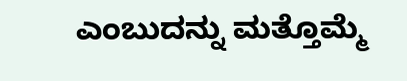ಎಂಬುದನ್ನು ಮತ್ತೊಮ್ಮೆ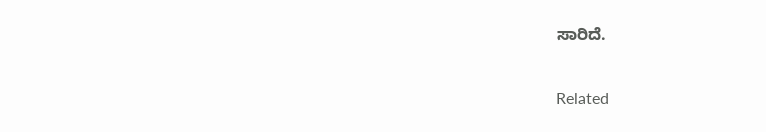ಸಾರಿದೆ.

Related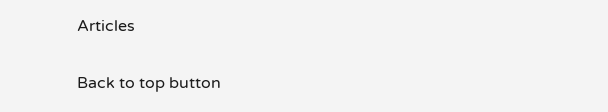Articles

Back to top button